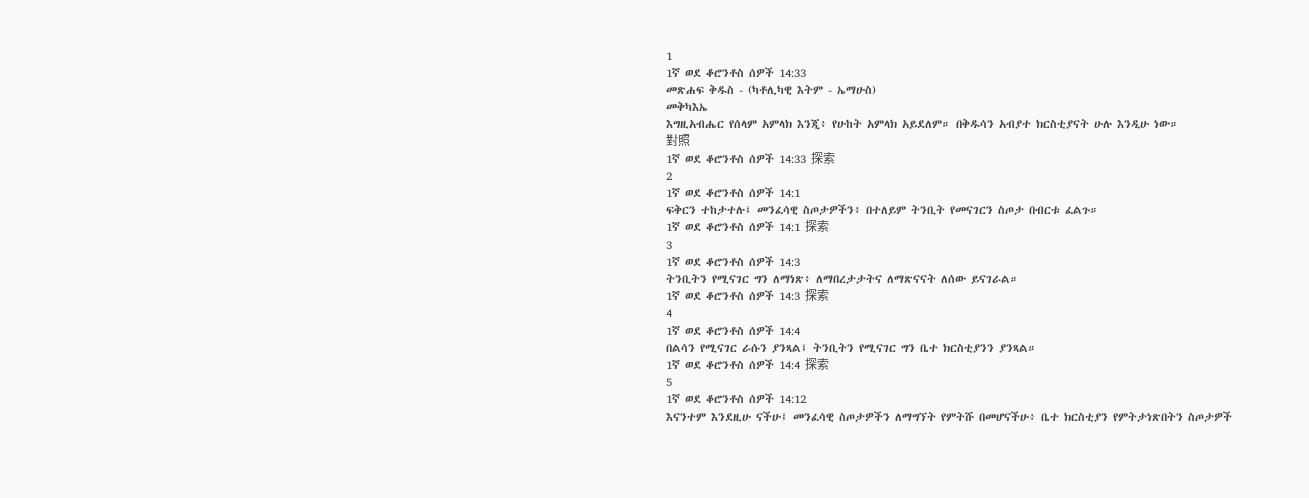1
1ኛ ወደ ቆሮንቶስ ሰዎች 14:33
መጽሐፍ ቅዱስ - (ካቶሊካዊ እትም - ኤማሁስ)
መቅካእኤ
እግዚአብሔር የሰላም አምላክ እንጂ፥ የሁከት አምላክ አይደለም። በቅዱሳን አብያተ ክርስቲያናት ሁሉ እንዲሁ ነው።
對照
1ኛ ወደ ቆሮንቶስ ሰዎች 14:33 探索
2
1ኛ ወደ ቆሮንቶስ ሰዎች 14:1
ፍቅርን ተከታተሉ፤ መንፈሳዊ ስጦታዎችን፥ በተለይም ትንቢት የመናገርን ስጦታ በብርቱ ፈልጉ።
1ኛ ወደ ቆሮንቶስ ሰዎች 14:1 探索
3
1ኛ ወደ ቆሮንቶስ ሰዎች 14:3
ትንቢትን የሚናገር ግን ለማነጽ፥ ለማበረታታትና ለማጽናናት ለሰው ይናገራል።
1ኛ ወደ ቆሮንቶስ ሰዎች 14:3 探索
4
1ኛ ወደ ቆሮንቶስ ሰዎች 14:4
በልሳን የሚናገር ራሱን ያንጻል፤ ትንቢትን የሚናገር ግን ቤተ ክርስቲያንን ያንጻል።
1ኛ ወደ ቆሮንቶስ ሰዎች 14:4 探索
5
1ኛ ወደ ቆሮንቶስ ሰዎች 14:12
እናንተም እንደዚሁ ናችሁ፤ መንፈሳዊ ስጦታዎችን ለማግኘት የምትሹ በመሆናችሁ፥ ቤተ ክርስቲያን የምትታነጽበትን ስጦታዎች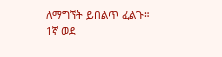ለማግኘት ይበልጥ ፈልጉ።
1ኛ ወደ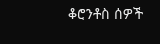ቆሮንቶስ ሰዎች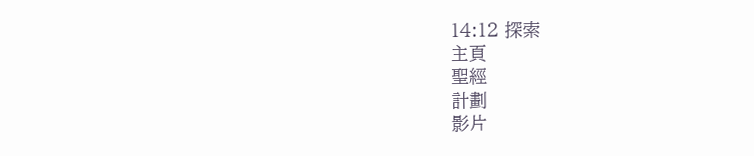14:12 探索
主頁
聖經
計劃
影片